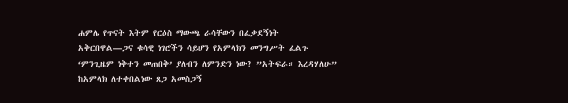ሐምሌ የጥናት እትም የርዕስ ማውጫ ራሳቸውን በፈቃደኝነት አቅርበዋል—ጋና ቁሳዊ ነገሮችን ሳይሆን የአምላክን መንግሥት ፈልጉ ‘ምንጊዜም ነቅተን መጠበቅ’ ያለብን ለምንድን ነው? ”አትፍራ። እረዳሃለሁ” ከአምላክ ለተቀበልነው ጸጋ አመስጋኝ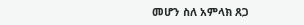መሆን ስለ አምላክ ጸጋ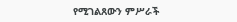የሚገልጸውን ምሥራች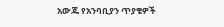አውጁ የአንባቢያን ጥያቄዎች